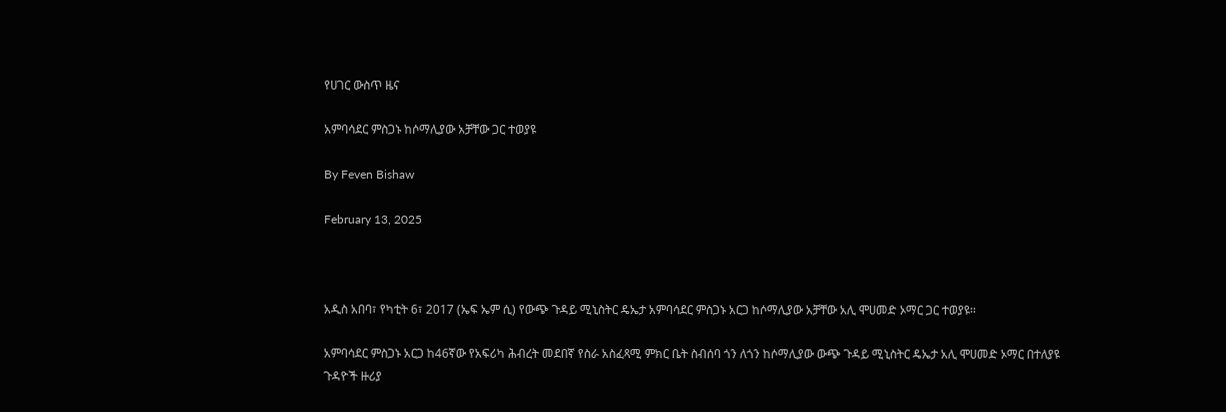የሀገር ውስጥ ዜና

አምባሳደር ምስጋኑ ከሶማሊያው አቻቸው ጋር ተወያዩ

By Feven Bishaw

February 13, 2025



አዲስ አበባ፣ የካቲት 6፣ 2017 (ኤፍ ኤም ሲ) የውጭ ጉዳይ ሚኒስትር ዴኤታ አምባሳደር ምስጋኑ አርጋ ከሶማሊያው አቻቸው አሊ ሞሀመድ ኦማር ጋር ተወያዩ፡፡

አምባሳደር ምስጋኑ አርጋ ከ46ኛው የአፍሪካ ሕብረት መደበኛ የስራ አስፈጻሚ ምክር ቤት ስብሰባ ጎን ለጎን ከሶማሊያው ውጭ ጉዳይ ሚኒስትር ዴኤታ አሊ ሞሀመድ ኦማር በተለያዩ ጉዳዮች ዙሪያ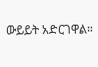ውይይት አድርገዋል።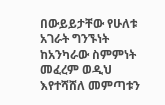በውይይታቸው የሁለቱ አገራት ግንኙነት ከአንካራው ስምምነት መፈረም ወዲህ እየተሻሸለ መምጣቱን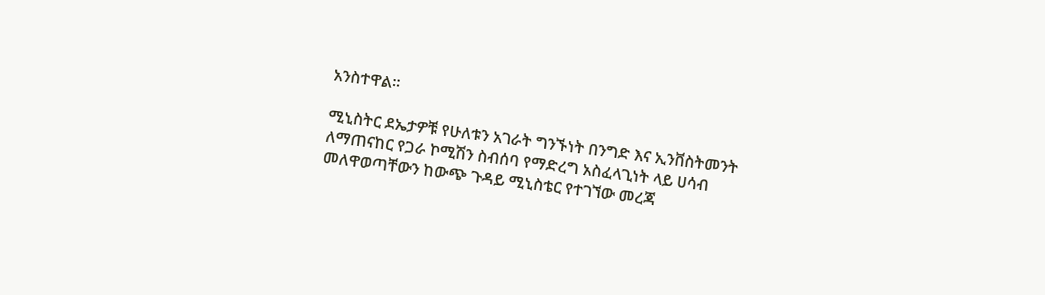አንስተዋል።

ሚኒስትር ደኤታዎቹ የሁለቱን አገራት ግንኙነት በንግድ እና ኢንቨስትመንት ለማጠናከር የጋራ ኮሚሽን ስብሰባ የማድረግ አስፈላጊነት ላይ ሀሳብ መለዋወጣቸውን ከውጭ ጉዳይ ሚኒስቴር የተገኘው መረጃ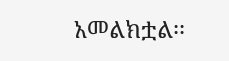አመልክቷል፡፡